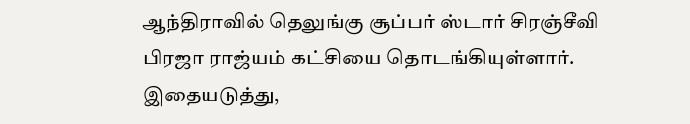ஆந்திராவில் தெலுங்கு சூப்பர் ஸ்டார் சிரஞ்சீவி பிரஜா ராஜ்யம் கட்சியை தொடங்கியுள்ளார். இதையடுத்து,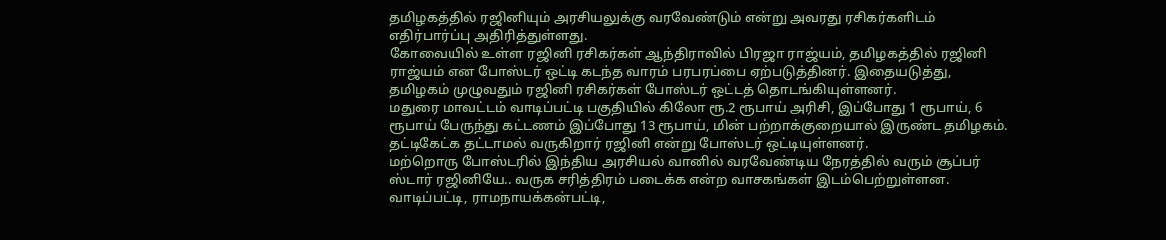தமிழகத்தில் ரஜினியும் அரசியலுக்கு வரவேண்டும் என்று அவரது ரசிகர்களிடம் எதிர்பார்ப்பு அதிரித்துள்ளது.
கோவையில் உள்ள ரஜினி ரசிகர்கள் ஆந்திராவில் பிரஜா ராஜ்யம், தமிழகத்தில் ரஜினி ராஜ்யம் என போஸ்டர் ஒட்டி கடந்த வாரம் பரபரப்பை ஏற்படுத்தினர். இதையடுத்து, தமிழகம் முழுவதும் ரஜினி ரசிகர்கள் போஸ்டர் ஒட்டத் தொடங்கியுள்ளனர்.
மதுரை மாவட்டம் வாடிப்பட்டி பகுதியில் கிலோ ரூ.2 ரூபாய் அரிசி, இப்போது 1 ரூபாய், 6 ரூபாய் பேருந்து கட்டணம் இப்போது 13 ரூபாய், மின் பற்றாக்குறையால் இருண்ட தமிழகம். தட்டிகேட்க தட்டாமல் வருகிறார் ரஜினி என்று போஸ்டர் ஒட்டியுள்ளனர்.
மற்றொரு போஸ்டரில் இந்திய அரசியல் வானில் வரவேண்டிய நேரத்தில் வரும் சூப்பர் ஸ்டார் ரஜினியே.. வருக சரித்திரம் படைக்க என்ற வாசகங்கள் இடம்பெற்றுள்ளன.
வாடிப்பட்டி, ராமநாயக்கன்பட்டி,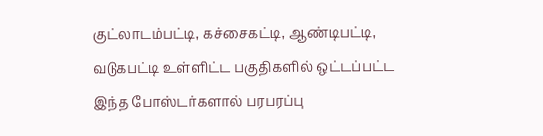குட்லாடம்பட்டி, கச்சைகட்டி, ஆண்டிபட்டி, வடுகபட்டி உள்ளிட்ட பகுதிகளில் ஒட்டப்பட்ட இந்த போஸ்டர்களால் பரபரப்பு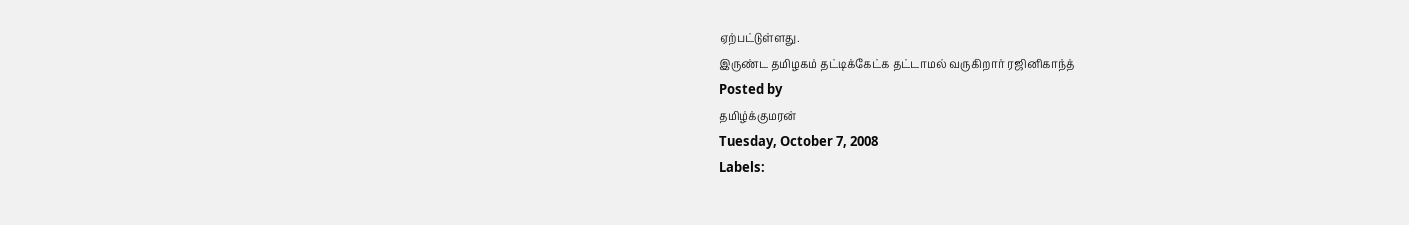ஏற்பட்டுள்ளது.
இருண்ட தமிழகம் தட்டிக்கேட்க தட்டாமல் வருகிறார் ரஜினிகாந்த்
Posted by
தமிழ்க்குமரன்
Tuesday, October 7, 2008
Labels: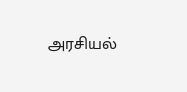அரசியல்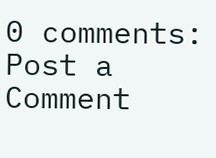0 comments:
Post a Comment